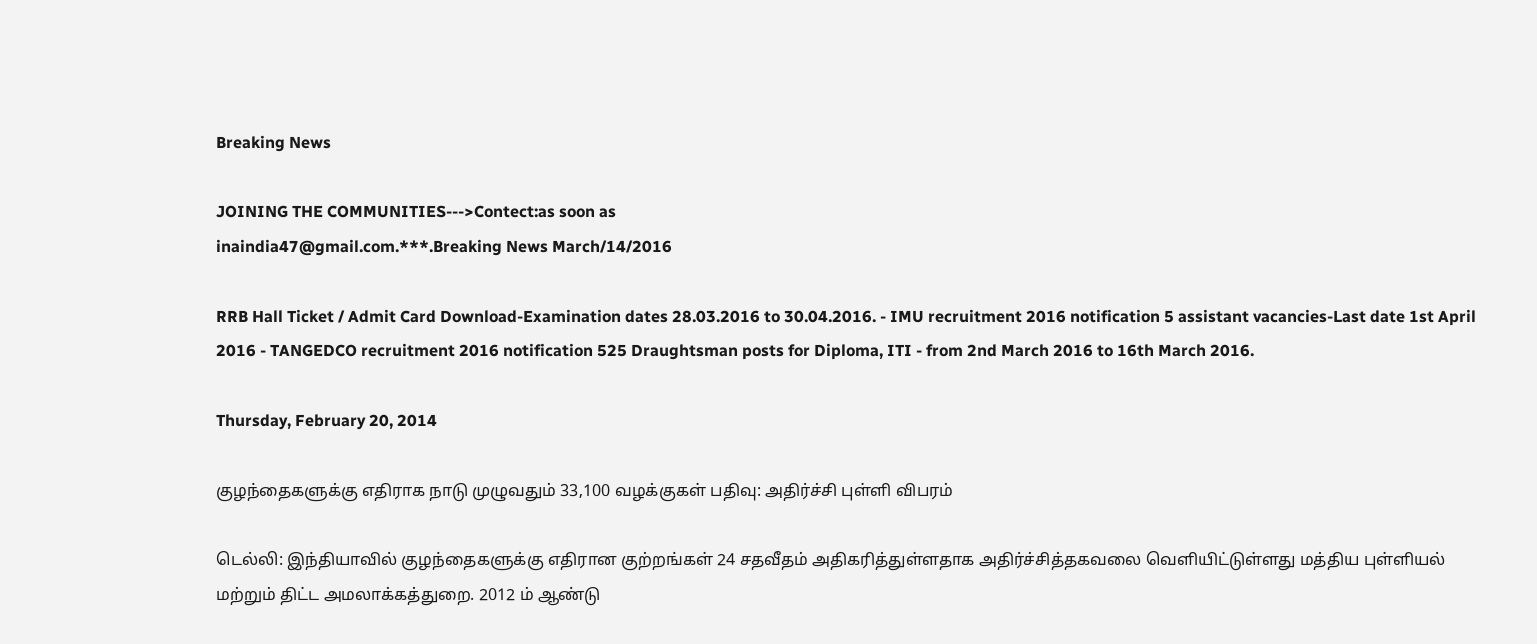Breaking News

JOINING THE COMMUNITIES--->Contect:as soon as
inaindia47@gmail.com.***.Breaking News March/14/2016

RRB Hall Ticket / Admit Card Download-Examination dates 28.03.2016 to 30.04.2016. - IMU recruitment 2016 notification 5 assistant vacancies-Last date 1st April 2016 - TANGEDCO recruitment 2016 notification 525 Draughtsman posts for Diploma, ITI - from 2nd March 2016 to 16th March 2016.

Thursday, February 20, 2014

குழந்தைகளுக்கு எதிராக நாடு முழுவதும் 33,100 வழக்குகள் பதிவு: அதிர்ச்சி புள்ளி விபரம்

டெல்லி: இந்தியாவில் குழந்தைகளுக்கு எதிரான குற்றங்கள் 24 சதவீதம் அதிகரித்துள்ளதாக அதிர்ச்சித்தகவலை வெளியிட்டுள்ளது மத்திய புள்ளியல் மற்றும் திட்ட அமலாக்கத்துறை. 2012 ம் ஆண்டு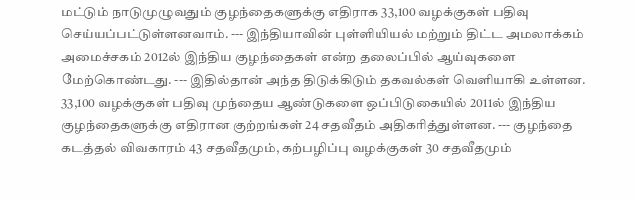மட்டும் நாடுமுழுவதும் குழந்தைகளுக்கு எதிராக 33,100 வழக்குகள் பதிவு செய்யப்பட்டுள்ளனவாம். --- இந்தியாவின் புள்ளியியல் மற்றும் திட்ட அமலாக்கம் அமைச்சகம் 2012ல் இந்திய குழந்தைகள் என்ற தலைப்பில் ஆய்வுகளை மேற்கொண்டது. --- இதில்தான் அந்த திடுக்கிடும் தகவல்கள் வெளியாகி உள்ளன. 33,100 வழக்குகள் பதிவு முந்தைய ஆண்டுகளை ஒப்பிடுகையில் 2011ல் இந்திய குழந்தைகளுக்கு எதிரான குற்றங்கள் 24 சதவீதம் அதிகரித்துள்ளன. --- குழந்தை கடத்தல் விவகாரம் 43 சதவீதமும், கற்பழிப்பு வழக்குகள் 30 சதவீதமும்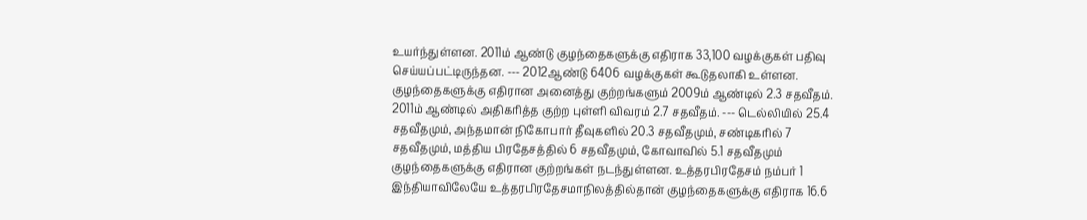உயர்ந்துள்ளன. 2011ம் ஆண்டு குழந்தைகளுக்கு எதிராக 33,100 வழக்குகள் பதிவு செய்யப்பட்டிருந்தன. --- 2012ஆண்டு 6406 வழக்குகள் கூடுதலாகி உள்ளன. குழந்தைகளுக்கு எதிரான அனைத்து குற்றங்களும் 2009ம் ஆண்டில் 2.3 சதவீதம். 2011ம் ஆண்டில் அதிகரித்த குற்ற புள்ளி விவரம் 2.7 சதவீதம். --- டெல்லியில் 25.4 சதவீதமும், அந்தமான் நிகோபார் தீவுகளில் 20.3 சதவீதமும், சண்டிகரில் 7 சதவீதமும், மத்திய பிரதேசத்தில் 6 சதவீதமும், கோவாவில் 5.1 சதவீதமும் குழந்தைகளுக்கு எதிரான குற்றங்கள் நடந்துள்ளன. உத்தரபிரதேசம் நம்பர் 1 இந்தியாவிலேயே உத்தரபிரதேசமாநிலத்தில்தான் குழந்தைகளுக்கு எதிராக 16.6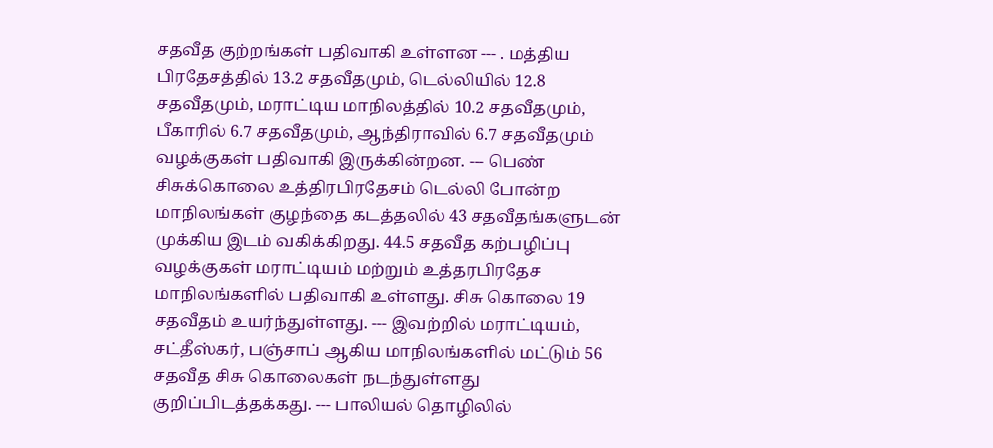சதவீத குற்றங்கள் பதிவாகி உள்ளன --- . மத்திய பிரதேசத்தில் 13.2 சதவீதமும், டெல்லியில் 12.8 சதவீதமும், மராட்டிய மாநிலத்தில் 10.2 சதவீதமும், பீகாரில் 6.7 சதவீதமும், ஆந்திராவில் 6.7 சதவீதமும் வழக்குகள் பதிவாகி இருக்கின்றன. --- பெண் சிசுக்கொலை உத்திரபிரதேசம் டெல்லி போன்ற மாநிலங்கள் குழந்தை கடத்தலில் 43 சதவீதங்களுடன் முக்கிய இடம் வகிக்கிறது. 44.5 சதவீத கற்பழிப்பு வழக்குகள் மராட்டியம் மற்றும் உத்தரபிரதேச மாநிலங்களில் பதிவாகி உள்ளது. சிசு கொலை 19 சதவீதம் உயர்ந்துள்ளது. --- இவற்றில் மராட்டியம், சட்தீஸ்கர், பஞ்சாப் ஆகிய மாநிலங்களில் மட்டும் 56 சதவீத சிசு கொலைகள் நடந்துள்ளது குறிப்பிடத்தக்கது. --- பாலியல் தொழிலில்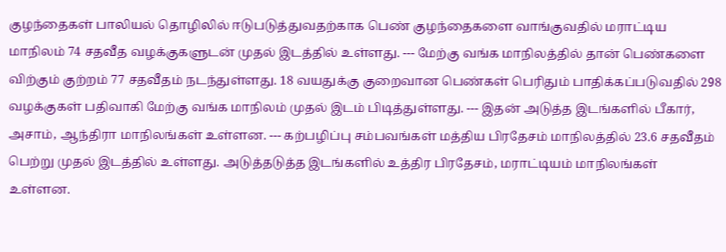குழந்தைகள் பாலியல் தொழிலில் ஈடுபடுத்துவதற்காக பெண் குழந்தைகளை வாங்குவதில் மராட்டிய மாநிலம் 74 சதவீத வழக்குகளுடன் முதல் இடத்தில் உள்ளது. --- மேற்கு வங்க மாநிலத்தில் தான் பெண்களை விற்கும் குற்றம் 77 சதவீதம் நடந்துள்ளது. 18 வயதுக்கு குறைவான பெண்கள் பெரிதும் பாதிக்கப்படுவதில் 298 வழக்குகள் பதிவாகி மேற்கு வங்க மாநிலம் முதல் இடம் பிடித்துள்ளது. --- இதன் அடுத்த இடங்களில் பீகார், அசாம், ஆந்திரா மாநிலங்கள் உள்ளன. --- கற்பழிப்பு சம்பவங்கள் மத்திய பிரதேசம் மாநிலத்தில் 23.6 சதவீதம் பெற்று முதல் இடத்தில் உள்ளது. அடுத்தடுத்த இடங்களில் உத்திர பிரதேசம், மராட்டியம் மாநிலங்கள் உள்ளன.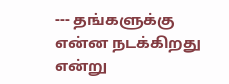--- தங்களுக்கு என்ன நடக்கிறது என்று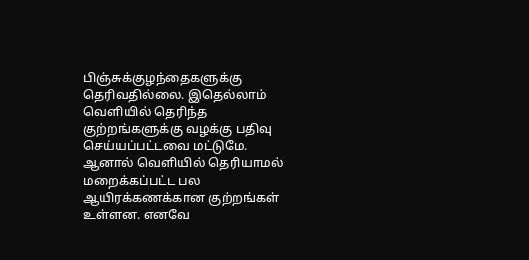பிஞ்சுக்குழந்தைகளுக்கு தெரிவதில்லை. இதெல்லாம் வெளியில் தெரிந்த குற்றங்களுக்கு வழக்கு பதிவு செய்யப்பட்டவை மட்டுமே. ஆனால் வெளியில் தெரியாமல் மறைக்கப்பட்ட பல ஆயிரக்கணக்கான குற்றங்கள் உள்ளன. எனவே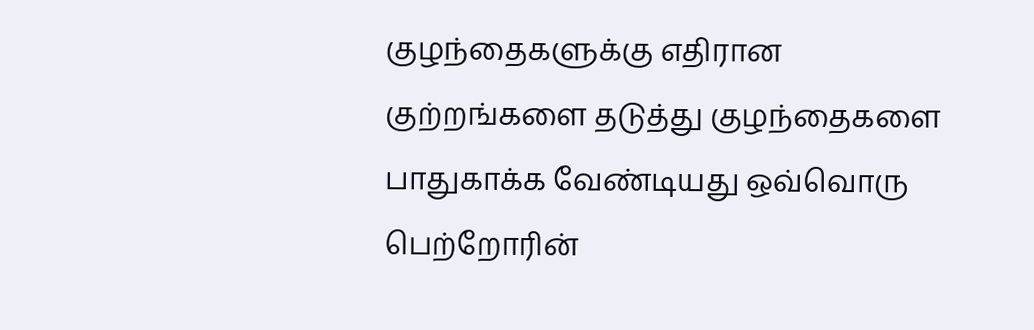குழந்தைகளுக்கு எதிரான குற்றங்களை தடுத்து குழந்தைகளை பாதுகாக்க வேண்டியது ஒவ்வொரு பெற்றோரின்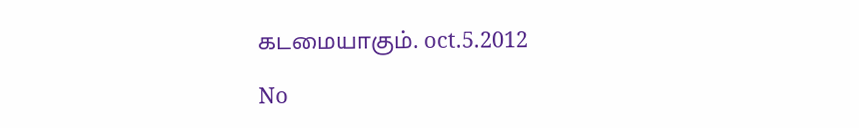கடமையாகும். oct.5.2012

No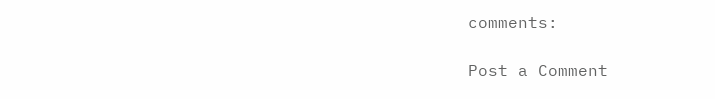comments:

Post a Comment